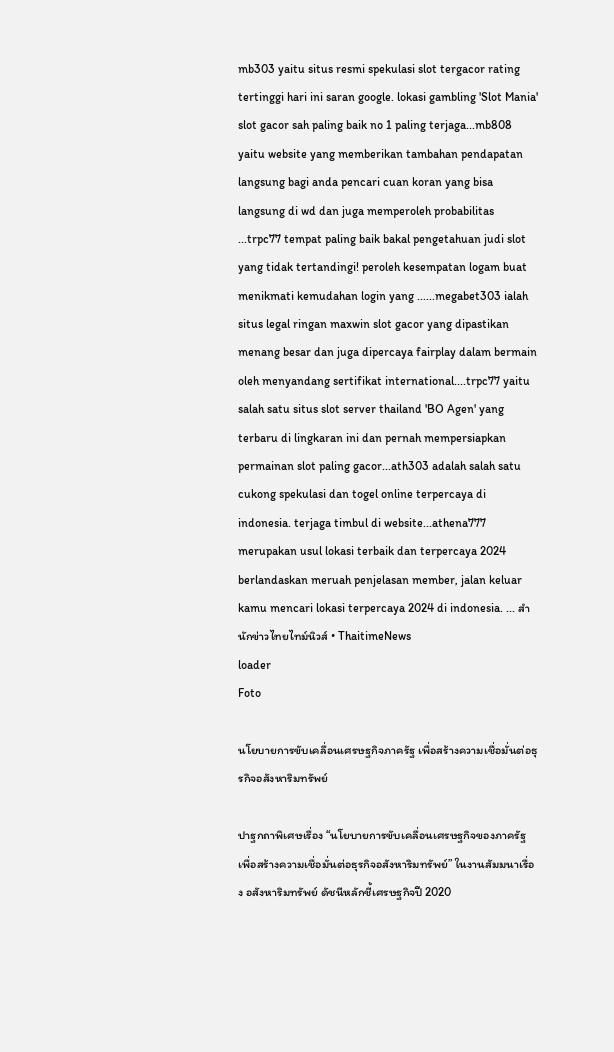mb303 yaitu situs resmi spekulasi slot tergacor rating tertinggi hari ini saran google. lokasi gambling 'Slot Mania' slot gacor sah paling baik no 1 paling terjaga...mb808 yaitu website yang memberikan tambahan pendapatan langsung bagi anda pencari cuan koran yang bisa langsung di wd dan juga memperoleh probabilitas ...trpc77 tempat paling baik bakal pengetahuan judi slot yang tidak tertandingi! peroleh kesempatan logam buat menikmati kemudahan login yang ......megabet303 ialah situs legal ringan maxwin slot gacor yang dipastikan menang besar dan juga dipercaya fairplay dalam bermain oleh menyandang sertifikat international....trpc77 yaitu salah satu situs slot server thailand 'BO Agen' yang terbaru di lingkaran ini dan pernah mempersiapkan permainan slot paling gacor...ath303 adalah salah satu cukong spekulasi dan togel online terpercaya di indonesia. terjaga timbul di website...athena777 merupakan usul lokasi terbaik dan terpercaya 2024 berlandaskan meruah penjelasan member, jalan keluar kamu mencari lokasi terpercaya 2024 di indonesia. ... สำนักข่าวไทยไทม์นิวส์ • ThaitimeNews
loader
Foto

นโยบายการขับเคลื่อนเศรษฐกิจภาครัฐ เพื่อสร้างความเชื่อมั่นต่อธุรกิจอสังหาริมทรัพย์

ปาฐกถาพิเศษเรื่อง “นโยบายการขับเคลื่อนเศรษฐกิจของภาครัฐ เพื่อสร้างความเชื่อมั่นต่อธุรกิจอสังหาริมทรัพย์” ในงานสัมมนาเรื่อง อสังหาริมทรัพย์ ดัชนีหลักชี้เศรษฐกิจปี 2020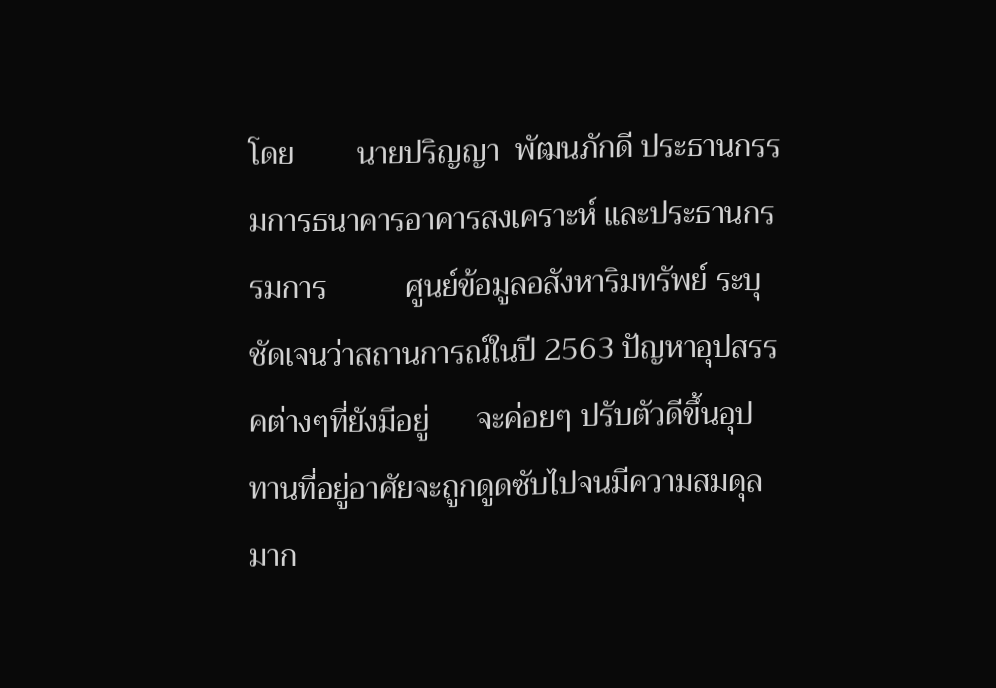โดย        นายปริญญา  พัฒนภักดี ประธานกรรมการธนาคารอาคารสงเคราะห์ และประธานกรรมการ          ศูนย์ข้อมูลอสังหาริมทรัพย์ ระบุชัดเจนว่าสถานการณ์ในปี 2563 ปัญหาอุปสรรคต่างๆที่ยังมีอยู่      จะค่อยๆ ปรับตัวดีขึ้นอุปทานที่อยู่อาศัยจะถูกดูดซับไปจนมีความสมดุลมาก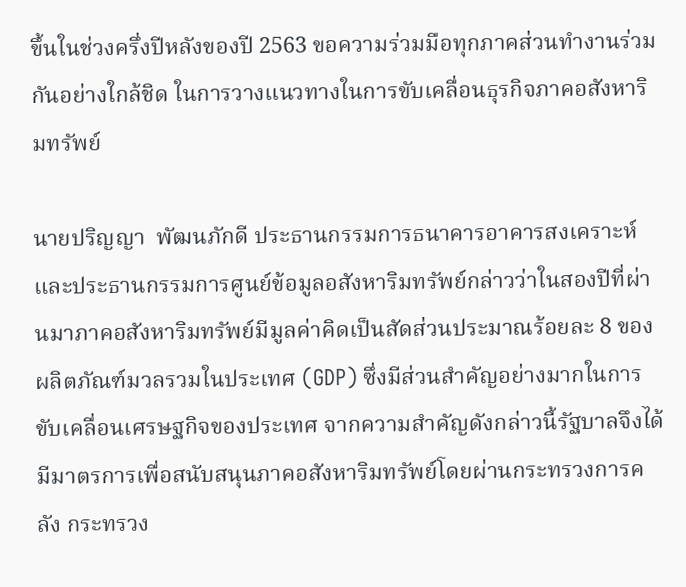ขึ้นในช่วงครึ่งปีหลังของปี 2563 ขอความร่วมมือทุกภาคส่วนทำงานร่วมกันอย่างใกล้ชิด ในการวางแนวทางในการขับเคลื่อนธุรกิจภาคอสังหาริมทรัพย์

นายปริญญา  พัฒนภักดี ประธานกรรมการธนาคารอาคารสงเคราะห์ และประธานกรรมการศูนย์ข้อมูลอสังหาริมทรัพย์กล่าวว่าในสองปีที่ผ่านมาภาคอสังหาริมทรัพย์มีมูลค่าคิดเป็นสัดส่วนประมาณร้อยละ 8 ของผลิตภัณฑ์มวลรวมในประเทศ (GDP) ซึ่งมีส่วนสำคัญอย่างมากในการขับเคลื่อนเศรษฐกิจของประเทศ จากความสำคัญดังกล่าวนี้รัฐบาลจึงได้มีมาตรการเพื่อสนับสนุนภาคอสังหาริมทรัพย์โดยผ่านกระทรวงการคลัง กระทรวง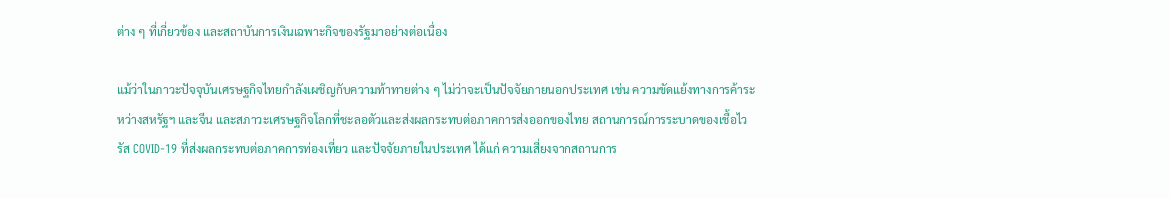ต่าง ๆ ที่เกี่ยวข้อง และสถาบันการเงินเฉพาะกิจของรัฐมาอย่างต่อเนื่อง

แม้ว่าในภาวะปัจจุบันเศรษฐกิจไทยกำลังเผชิญกับความท้าทายต่าง ๆ ไม่ว่าจะเป็นปัจจัยภายนอกประเทศ เช่น ความขัดแย้งทางการค้าระหว่างสหรัฐฯ และจีน และสภาวะเศรษฐกิจโลกที่ชะลอตัวและส่งผลกระทบต่อภาคการส่งออกของไทย สถานการณ์การระบาดของเชื้อไวรัส COVID-19 ที่ส่งผลกระทบต่อภาคการท่องเที่ยว และปัจจัยภายในประเทศ ได้แก่ ความเสี่ยงจากสถานการ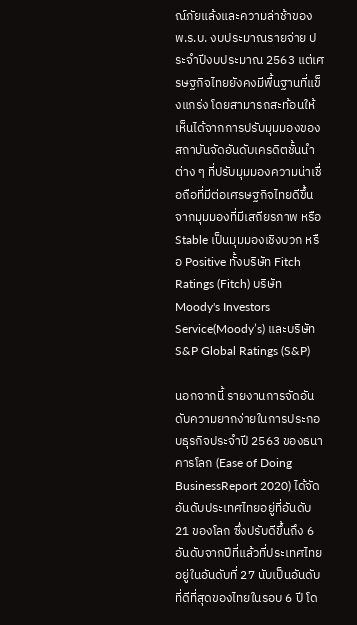ณ์ภัยแล้งและความล่าช้าของ พ.ร.บ. งบประมาณรายจ่าย ประจำปีงบประมาณ 2563 แต่เศรษฐกิจไทยยังคงมีพื้นฐานที่แข็งแกร่ง โดยสามารถสะท้อนให้เห็นได้จากการปรับมุมมองของสถาบันจัดอันดับเครดิตชั้นนำต่าง ๆ ที่ปรับมุมมองความน่าเชื่อถือที่มีต่อเศรษฐกิจไทยดีขึ้นจากมุมมองที่มีเสถียรภาพ หรือ Stable เป็นมุมมองเชิงบวก หรือ Positive ทั้งบริษัท Fitch Ratings (Fitch) บริษัท Moody's Investors Service(Moody’s) และบริษัท S&P Global Ratings (S&P)

นอกจากนี้ รายงานการจัดอันดับความยากง่ายในการประกอบธุรกิจประจำปี 2563 ของธนาคารโลก (Ease of Doing BusinessReport 2020) ได้จัดอันดับประเทศไทยอยู่ที่อันดับ 21 ของโลก ซึ่งปรับดีขึ้นถึง 6 อันดับจากปีที่แล้วที่ประเทศไทยอยู่ในอันดับที่ 27 นับเป็นอันดับที่ดีที่สุดของไทยในรอบ 6 ปี โด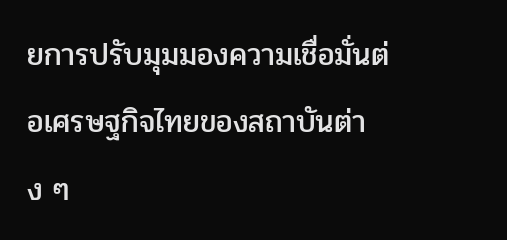ยการปรับมุมมองความเชื่อมั่นต่อเศรษฐกิจไทยของสถาบันต่าง ๆ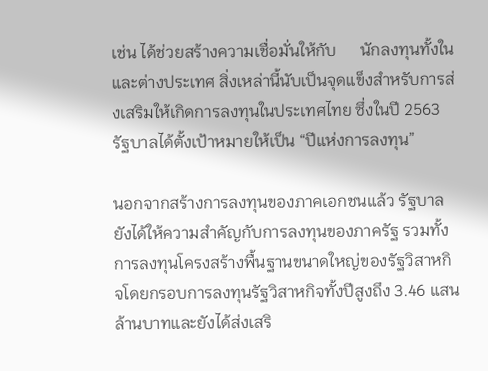เช่น ได้ช่วยสร้างความเชื่อมั่นให้กับ      นักลงทุนทั้งในและต่างประเทศ สิ่งเหล่านี้นับเป็นจุดแข็งสำหรับการส่งเสริมให้เกิดการลงทุนในประเทศไทย ซึ่งในปี 2563 รัฐบาลได้ตั้งเป้าหมายให้เป็น “ปีแห่งการลงทุน”

นอกจากสร้างการลงทุนของภาคเอกชนแล้ว รัฐบาลยังได้ให้ความสำคัญกับการลงทุนของภาครัฐ รวมทั้งการลงทุนโครงสร้างพื้นฐานขนาดใหญ่ของรัฐวิสาหกิจโดยกรอบการลงทุนรัฐวิสาหกิจทั้งปีสูงถึง 3.46 แสนล้านบาทและยังได้ส่งเสริ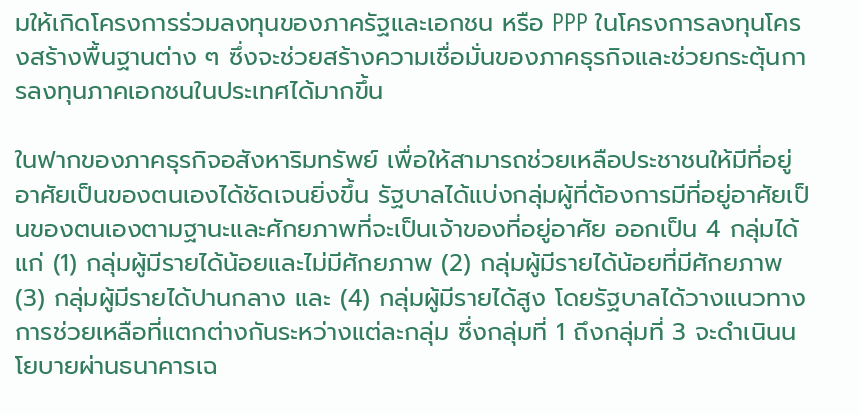มให้เกิดโครงการร่วมลงทุนของภาครัฐและเอกชน หรือ PPP ในโครงการลงทุนโครงสร้างพื้นฐานต่าง ๆ ซึ่งจะช่วยสร้างความเชื่อมั่นของภาคธุรกิจและช่วยกระตุ้นการลงทุนภาคเอกชนในประเทศได้มากขึ้น

ในฟากของภาคธุรกิจอสังหาริมทรัพย์ เพื่อให้สามารถช่วยเหลือประชาชนให้มีที่อยู่อาศัยเป็นของตนเองได้ชัดเจนยิ่งขึ้น รัฐบาลได้แบ่งกลุ่มผู้ที่ต้องการมีที่อยู่อาศัยเป็นของตนเองตามฐานะและศักยภาพที่จะเป็นเจ้าของที่อยู่อาศัย ออกเป็น 4 กลุ่มได้แก่ (1) กลุ่มผู้มีรายได้น้อยและไม่มีศักยภาพ (2) กลุ่มผู้มีรายได้น้อยที่มีศักยภาพ (3) กลุ่มผู้มีรายได้ปานกลาง และ (4) กลุ่มผู้มีรายได้สูง โดยรัฐบาลได้วางแนวทางการช่วยเหลือที่แตกต่างกันระหว่างแต่ละกลุ่ม ซึ่งกลุ่มที่ 1 ถึงกลุ่มที่ 3 จะดำเนินนโยบายผ่านธนาคารเฉ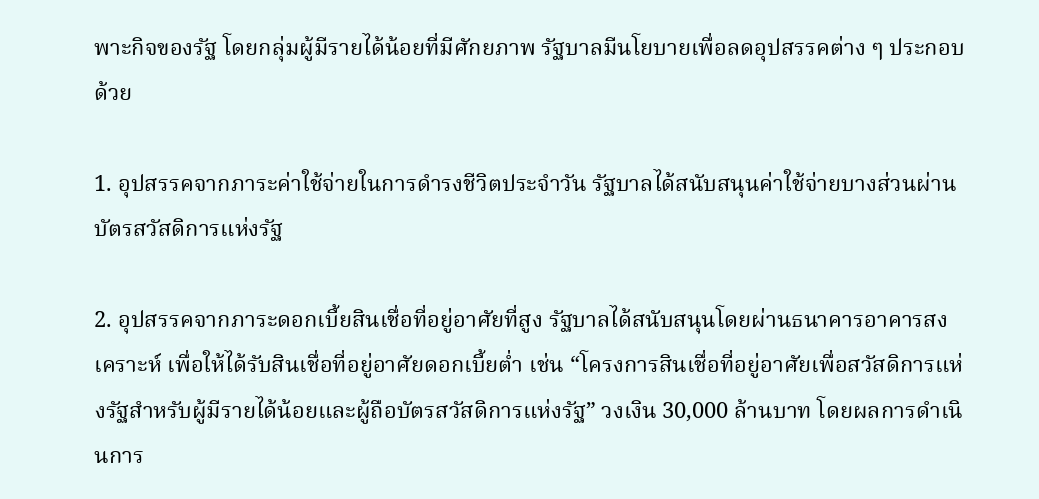พาะกิจของรัฐ โดยกลุ่มผู้มีรายได้น้อยที่มีศักยภาพ รัฐบาลมีนโยบายเพื่อลดอุปสรรคต่าง ๆ ประกอบด้วย

1. อุปสรรคจากภาระค่าใช้จ่ายในการดำรงชีวิตประจำวัน รัฐบาลได้สนับสนุนค่าใช้จ่ายบางส่วนผ่านบัตรสวัสดิการแห่งรัฐ

2. อุปสรรคจากภาระดอกเบี้ยสินเชื่อที่อยู่อาศัยที่สูง รัฐบาลได้สนับสนุนโดยผ่านธนาคารอาคารสงเคราะห์ เพื่อให้ได้รับสินเชื่อที่อยู่อาศัยดอกเบี้ยต่ำ เช่น “โครงการสินเชื่อที่อยู่อาศัยเพื่อสวัสดิการแห่งรัฐสำหรับผู้มีรายได้น้อยและผู้ถือบัตรสวัสดิการแห่งรัฐ” วงเงิน 30,000 ล้านบาท โดยผลการดำเนินการ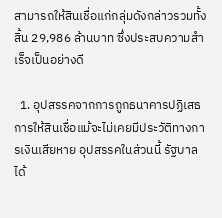สามารถให้สินเชื่อแก่กลุ่มดังกล่าวรวมทั้งสิ้น 29,986 ล้านบาท ซึ่งประสบความสำเร็จเป็นอย่างดี

  1. อุปสรรคจากการถูกธนาคารปฏิเสธการให้สินเชื่อแม้จะไม่เคยมีประวัติทางการเงินเสียหาย อุปสรรคในส่วนนี้ รัฐบาลได้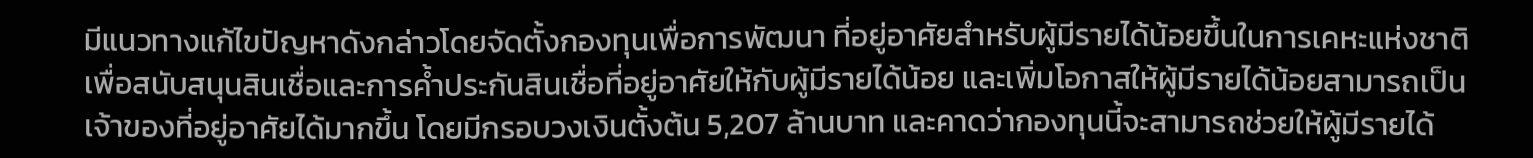มีแนวทางแก้ไขปัญหาดังกล่าวโดยจัดตั้งกองทุนเพื่อการพัฒนา ที่อยู่อาศัยสำหรับผู้มีรายได้น้อยขึ้นในการเคหะแห่งชาติ เพื่อสนับสนุนสินเชื่อและการค้ำประกันสินเชื่อที่อยู่อาศัยให้กับผู้มีรายได้น้อย และเพิ่มโอกาสให้ผู้มีรายได้น้อยสามารถเป็นเจ้าของที่อยู่อาศัยได้มากขึ้น โดยมีกรอบวงเงินตั้งต้น 5,207 ล้านบาท และคาดว่ากองทุนนี้จะสามารถช่วยให้ผู้มีรายได้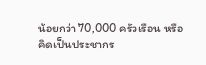น้อยกว่า 70,000 ครัวเรือน หรือคิดเป็นประชากร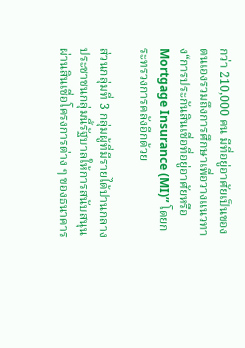กว่า 210,000 คน มีที่อยู่อาศัยเป็นของตนเองรวมถึงการศึกษาเพื่อวางแนวทาง“การประกันสินเชื่อที่อยู่อาศัยหรือMortgage Insurance (MI)” โดยกระทรวงการคลังอีกด้วย

ส่วนกลุ่มที่ 3 กลุ่มผู้ที่มีรายได้ปานกลางประชาชนกลุ่มนี้รัฐบาลให้การสนับสนุนผ่านสินเชื่อโครงการต่าง ๆ ของธนาคาร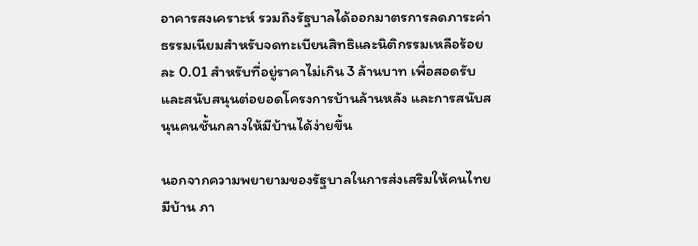อาคารสงเคราะห์ รวมถึงรัฐบาลได้ออกมาตรการลดภาระค่าธรรมเนียมสำหรับจดทะเบียนสิทธิและนิติกรรมเหลือร้อยละ 0.01 สำหรับที่อยู่ราคาไม่เกิน 3 ล้านบาท เพื่อสอดรับและสนับสนุนต่อยอดโครงการบ้านล้านหลัง และการสนับสนุนคนชั้นกลางให้มีบ้านได้ง่ายขึ้น

นอกจากความพยายามของรัฐบาลในการส่งเสริมให้คนไทยมีบ้าน ภา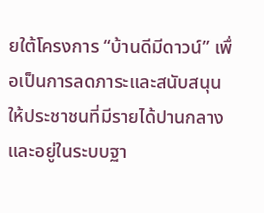ยใต้โครงการ “บ้านดีมีดาวน์” เพื่อเป็นการลดภาระและสนับสนุนให้ประชาชนที่มีรายได้ปานกลางและอยู่ในระบบฐา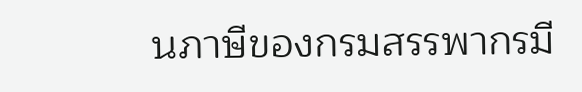นภาษีของกรมสรรพากรมี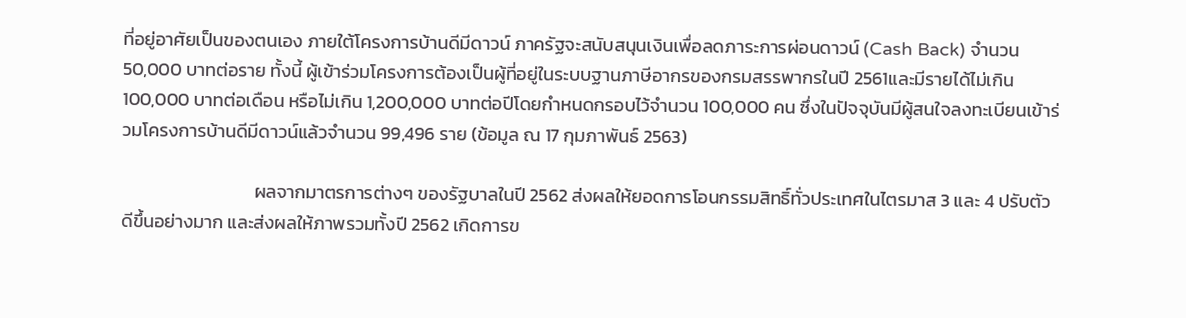ที่อยู่อาศัยเป็นของตนเอง ภายใต้โครงการบ้านดีมีดาวน์ ภาครัฐจะสนับสนุนเงินเพื่อลดภาระการผ่อนดาวน์ (Cash Back) จำนวน 50,000 บาทต่อราย ทั้งนี้ ผู้เข้าร่วมโครงการต้องเป็นผู้ที่อยู่ในระบบฐานภาษีอากรของกรมสรรพากรในปี 2561และมีรายได้ไม่เกิน 100,000 บาทต่อเดือน หรือไม่เกิน 1,200,000 บาทต่อปีโดยกำหนดกรอบไว้จำนวน 100,000 คน ซึ่งในปัจจุบันมีผู้สนใจลงทะเบียนเข้าร่วมโครงการบ้านดีมีดาวน์แล้วจำนวน 99,496 ราย (ข้อมูล ณ 17 กุมภาพันธ์ 2563)

                                ผลจากมาตรการต่างๆ ของรัฐบาลในปี 2562 ส่งผลให้ยอดการโอนกรรมสิทธิ์ทั่วประเทศในไตรมาส 3 และ 4 ปรับตัวดีขึ้นอย่างมาก และส่งผลให้ภาพรวมทั้งปี 2562 เกิดการข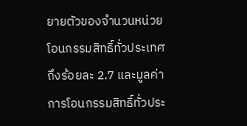ยายตัวของจำนวนหน่วยโอนกรรมสิทธิ์ทั่วประเทศถึงร้อยละ 2.7 และมูลค่าการโอนกรรมสิทธิ์ทั่วประ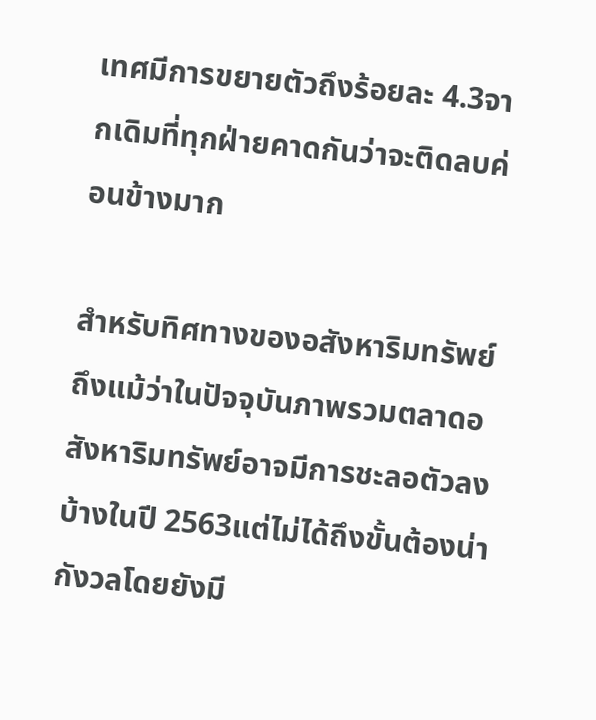เทศมีการขยายตัวถึงร้อยละ 4.3จากเดิมที่ทุกฝ่ายคาดกันว่าจะติดลบค่อนข้างมาก

สำหรับทิศทางของอสังหาริมทรัพย์ ถึงแม้ว่าในปัจจุบันภาพรวมตลาดอสังหาริมทรัพย์อาจมีการชะลอตัวลงบ้างในปี 2563แต่ไม่ได้ถึงขั้นต้องน่ากังวลโดยยังมี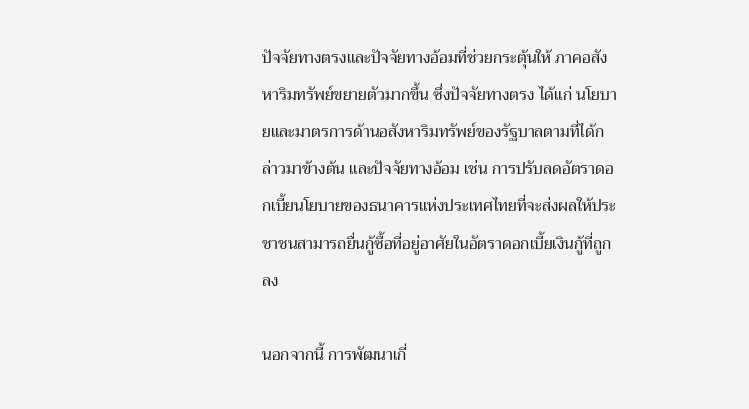ปัจจัยทางตรงและปัจจัยทางอ้อมที่ช่วยกระตุ้นให้ ภาคอสังหาริมทรัพย์ขยายตัวมากขึ้น ซึ่งปัจจัยทางตรง ได้แก่ นโยบายและมาตรการด้านอสังหาริมทรัพย์ของรัฐบาลตามที่ได้กล่าวมาข้างต้น และปัจจัยทางอ้อม เช่น การปรับลดอัตราดอกเบี้ยนโยบายของธนาคารแห่งประเทศไทยที่จะส่งผลให้ประชาชนสามารถยื่นกู้ซื้อที่อยู่อาศัยในอัตราดอกเบี้ยเงินกู้ที่ถูกลง

นอกจากนี้ การพัฒนาเกี่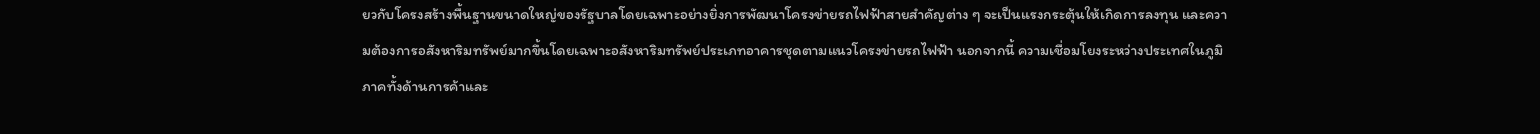ยวกับโครงสร้างพื้นฐานขนาดใหญ่ของรัฐบาลโดยเฉพาะอย่างยิ่งการพัฒนาโครงข่ายรถไฟฟ้าสายสำคัญต่าง ๆ จะเป็นแรงกระตุ้นให้เกิดการลงทุน และความต้องการอสังหาริมทรัพย์มากขึ้นโดยเฉพาะอสังหาริมทรัพย์ประเภทอาคารชุดตามแนวโครงข่ายรถไฟฟ้า นอกจากนี้ ความเชื่อมโยงระหว่างประเทศในภูมิภาคทั้งด้านการค้าและ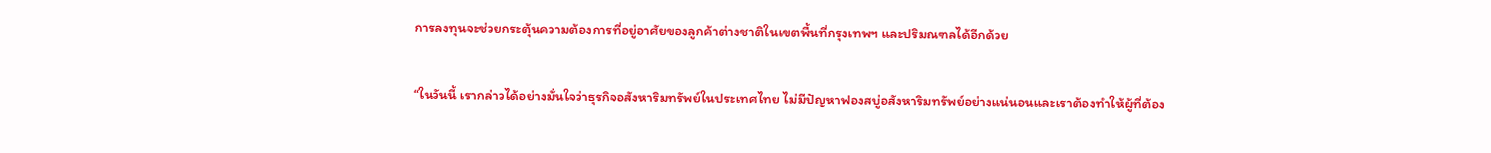การลงทุนจะช่วยกระตุ้นความต้องการที่อยู่อาศัยของลูกค้าต่างชาติในเขตพื้นที่กรุงเทพฯ และปริมณฑลได้อีกด้วย

“ในวันนี้ เรากล่าวได้อย่างมั่นใจว่าธุรกิจอสังหาริมทรัพย์ในประเทศไทย ไม่มีปัญหาฟองสบู่อสังหาริมทรัพย์อย่างแน่นอนและเราต้องทำให้ผู้ที่ต้อง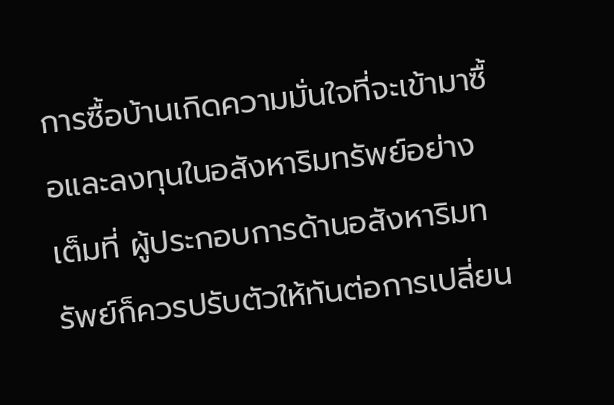การซื้อบ้านเกิดความมั่นใจที่จะเข้ามาซื้อและลงทุนในอสังหาริมทรัพย์อย่างเต็มที่ ผู้ประกอบการด้านอสังหาริมทรัพย์ก็ควรปรับตัวให้ทันต่อการเปลี่ยน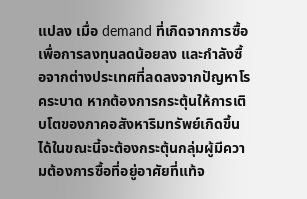แปลง เมื่อ demand ที่เกิดจากการซื้อเพื่อการลงทุนลดน้อยลง และกำลังซื้อจากต่างประเทศที่ลดลงจากปัญหาโรคระบาด หากต้องการกระตุ้นให้การเติบโตของภาคอสังหาริมทรัพย์เกิดขึ้นได้ในขณะนี้จะต้องกระตุ้นกลุ่มผู้มีความต้องการซื้อที่อยู่อาศัยที่แท้จ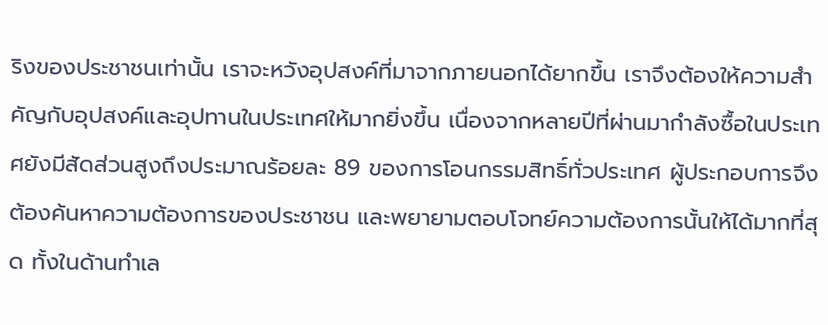ริงของประชาชนเท่านั้น เราจะหวังอุปสงค์ที่มาจากภายนอกได้ยากขึ้น เราจึงต้องให้ความสำคัญกับอุปสงค์และอุปทานในประเทศให้มากยิ่งขึ้น เนื่องจากหลายปีที่ผ่านมากำลังซื้อในประเทศยังมีสัดส่วนสูงถึงประมาณร้อยละ 89 ของการโอนกรรมสิทธิ์ทั่วประเทศ ผู้ประกอบการจึงต้องค้นหาความต้องการของประชาชน และพยายามตอบโจทย์ความต้องการนั้นให้ได้มากที่สุด ทั้งในด้านทำเล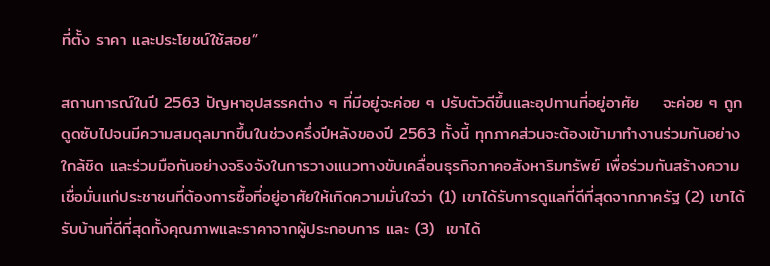ที่ตั้ง ราคา และประโยชน์ใช้สอย”

สถานการณ์ในปี 2563 ปัญหาอุปสรรคต่าง ๆ ที่มีอยู่จะค่อย ๆ ปรับตัวดีขึ้นและอุปทานที่อยู่อาศัย    จะค่อย ๆ ถูกดูดซับไปจนมีความสมดุลมากขึ้นในช่วงครึ่งปีหลังของปี 2563 ทั้งนี้ ทุกภาคส่วนจะต้องเข้ามาทำงานร่วมกันอย่างใกล้ชิด และร่วมมือกันอย่างจริงจังในการวางแนวทางขับเคลื่อนธุรกิจภาคอสังหาริมทรัพย์ เพื่อร่วมกันสร้างความเชื่อมั่นแก่ประชาชนที่ต้องการซื้อที่อยู่อาศัยให้เกิดความมั่นใจว่า (1) เขาได้รับการดูแลที่ดีที่สุดจากภาครัฐ (2) เขาได้รับบ้านที่ดีที่สุดทั้งคุณภาพและราคาจากผู้ประกอบการ และ (3)  เขาได้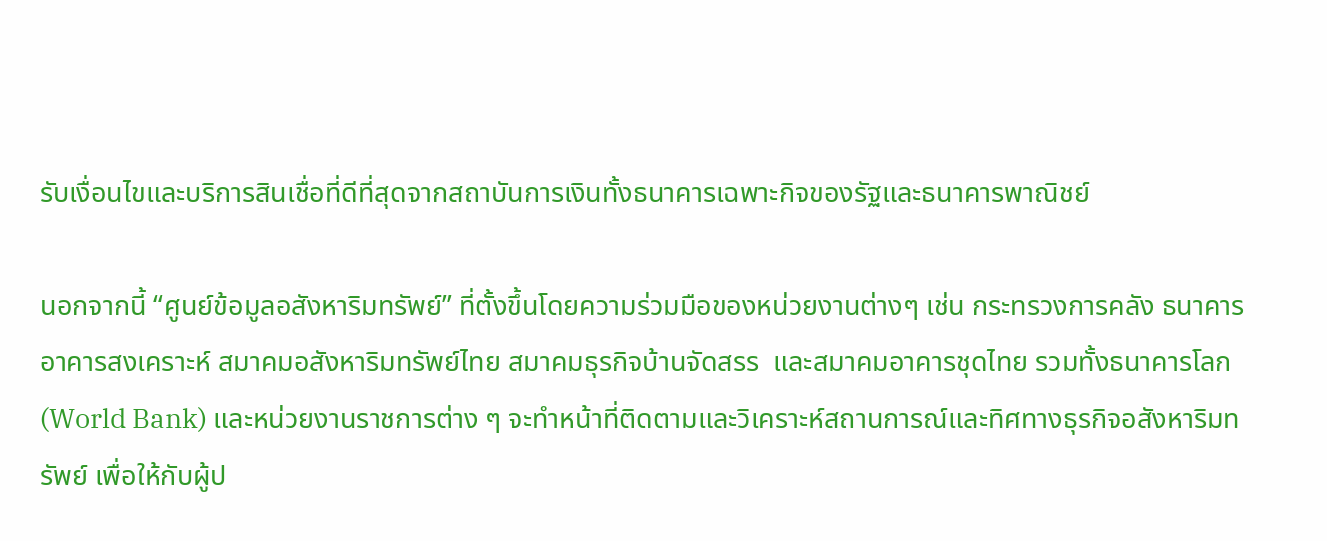รับเงื่อนไขและบริการสินเชื่อที่ดีที่สุดจากสถาบันการเงินทั้งธนาคารเฉพาะกิจของรัฐและธนาคารพาณิชย์

นอกจากนี้ “ศูนย์ข้อมูลอสังหาริมทรัพย์” ที่ตั้งขึ้นโดยความร่วมมือของหน่วยงานต่างๆ เช่น กระทรวงการคลัง ธนาคารอาคารสงเคราะห์ สมาคมอสังหาริมทรัพย์ไทย สมาคมธุรกิจบ้านจัดสรร  และสมาคมอาคารชุดไทย รวมทั้งธนาคารโลก (World Bank) และหน่วยงานราชการต่าง ๆ จะทำหน้าที่ติดตามและวิเคราะห์สถานการณ์และทิศทางธุรกิจอสังหาริมทรัพย์ เพื่อให้กับผู้ป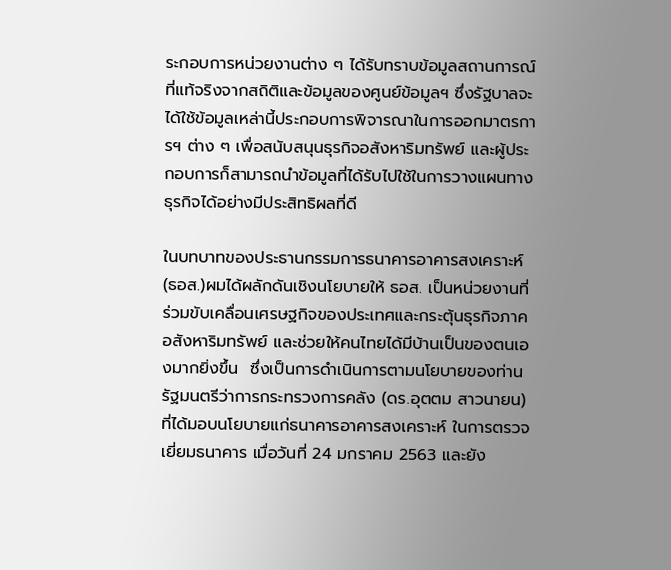ระกอบการหน่วยงานต่าง ๆ ได้รับทราบข้อมูลสถานการณ์ที่แท้จริงจากสถิติและข้อมูลของศูนย์ข้อมูลฯ ซึ่งรัฐบาลจะได้ใช้ข้อมูลเหล่านี้ประกอบการพิจารณาในการออกมาตรการฯ ต่าง ๆ เพื่อสนับสนุนธุรกิจอสังหาริมทรัพย์ และผู้ประกอบการก็สามารถนำข้อมูลที่ได้รับไปใช้ในการวางแผนทางธุรกิจได้อย่างมีประสิทธิผลที่ดี

ในบทบาทของประธานกรรมการธนาคารอาคารสงเคราะห์ (ธอส.)ผมได้ผลักดันเชิงนโยบายให้ ธอส. เป็นหน่วยงานที่ร่วมขับเคลื่อนเศรษฐกิจของประเทศและกระตุ้นธุรกิจภาคอสังหาริมทรัพย์ และช่วยให้คนไทยได้มีบ้านเป็นของตนเองมากยิ่งขึ้น  ซึ่งเป็นการดำเนินการตามนโยบายของท่านรัฐมนตรีว่าการกระทรวงการคลัง (ดร.อุตตม สาวนายน) ที่ได้มอบนโยบายแก่ธนาคารอาคารสงเคราะห์ ในการตรวจเยี่ยมธนาคาร เมื่อวันที่ 24 มกราคม 2563 และยัง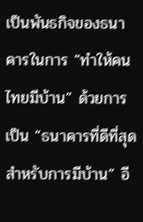เป็นพันธกิจของธนาคารในการ “ทำให้คนไทยมีบ้าน” ด้วยการเป็น “ธนาคารที่ดีที่สุดสำหรับการมีบ้าน” อี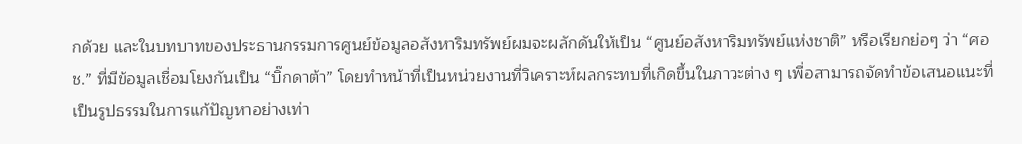กด้วย และในบทบาทของประธานกรรมการศูนย์ข้อมูลอสังหาริมทรัพย์ผมจะผลักดันให้เป็น “ศูนย์อสังหาริมทรัพย์แห่งชาติ” หรือเรียกย่อๆ ว่า “ศอช.” ที่มีข้อมูลเชื่อมโยงกันเป็น “บิ๊กดาต้า” โดยทำหน้าที่เป็นหน่วยงานที่วิเคราะห์ผลกระทบที่เกิดขึ้นในภาวะต่าง ๆ เพื่อสามารถจัดทำข้อเสนอแนะที่เป็นรูปธรรมในการแก้ปัญหาอย่างเท่า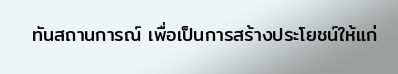ทันสถานการณ์ เพื่อเป็นการสร้างประโยชน์ให้แก่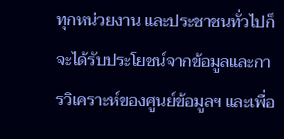ทุกหน่วยงาน และประชาชนทั่วไปก็จะได้รับประโยชน์จากข้อมูลและการวิเคราะห์ของศูนย์ข้อมูลฯ และเพื่อ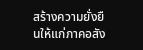สร้างความยั่งยืนให้แก่ภาคอสัง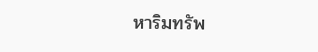หาริมทรัพ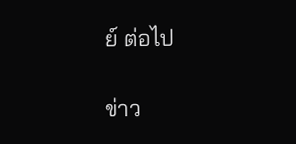ย์ ต่อไป

ข่าว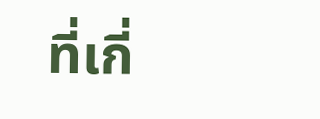ที่เกี่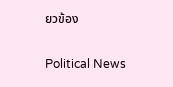ยวข้อง

Political News